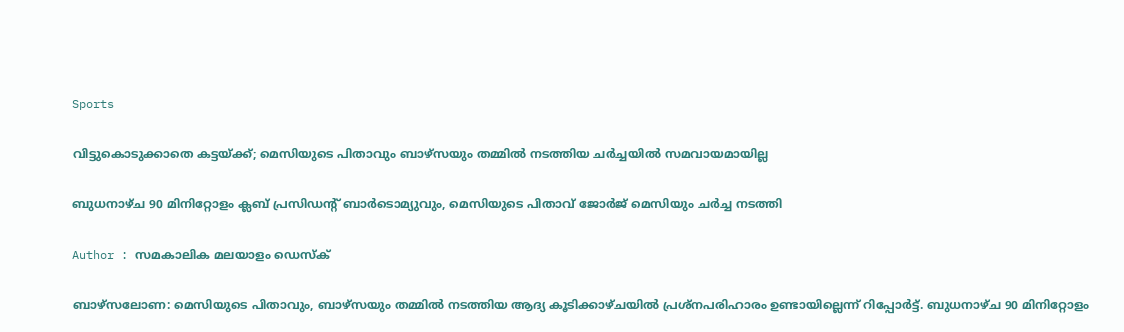Sports

വിട്ടുകൊടുക്കാതെ കട്ടയ്ക്ക്; മെസിയുടെ പിതാവും ബാഴ്‌സയും തമ്മില്‍ നടത്തിയ ചര്‍ച്ചയില്‍ സമവായമായില്ല

ബുധനാഴ്ച 90 മിനിറ്റോളം ക്ലബ് പ്രസിഡന്റ് ബാര്‍ടൊമ്യുവും, മെസിയുടെ പിതാവ് ജോര്‍ജ് മെസിയും ചര്‍ച്ച നടത്തി

Author : സമകാലിക മലയാളം ഡെസ്ക്

ബാഴ്‌സലോണ: മെസിയുടെ പിതാവും, ബാഴ്‌സയും തമ്മില്‍ നടത്തിയ ആദ്യ കൂടിക്കാഴ്ചയില്‍ പ്രശ്‌നപരിഹാരം ഉണ്ടായില്ലെന്ന് റിപ്പോര്‍ട്ട്. ബുധനാഴ്ച 90 മിനിറ്റോളം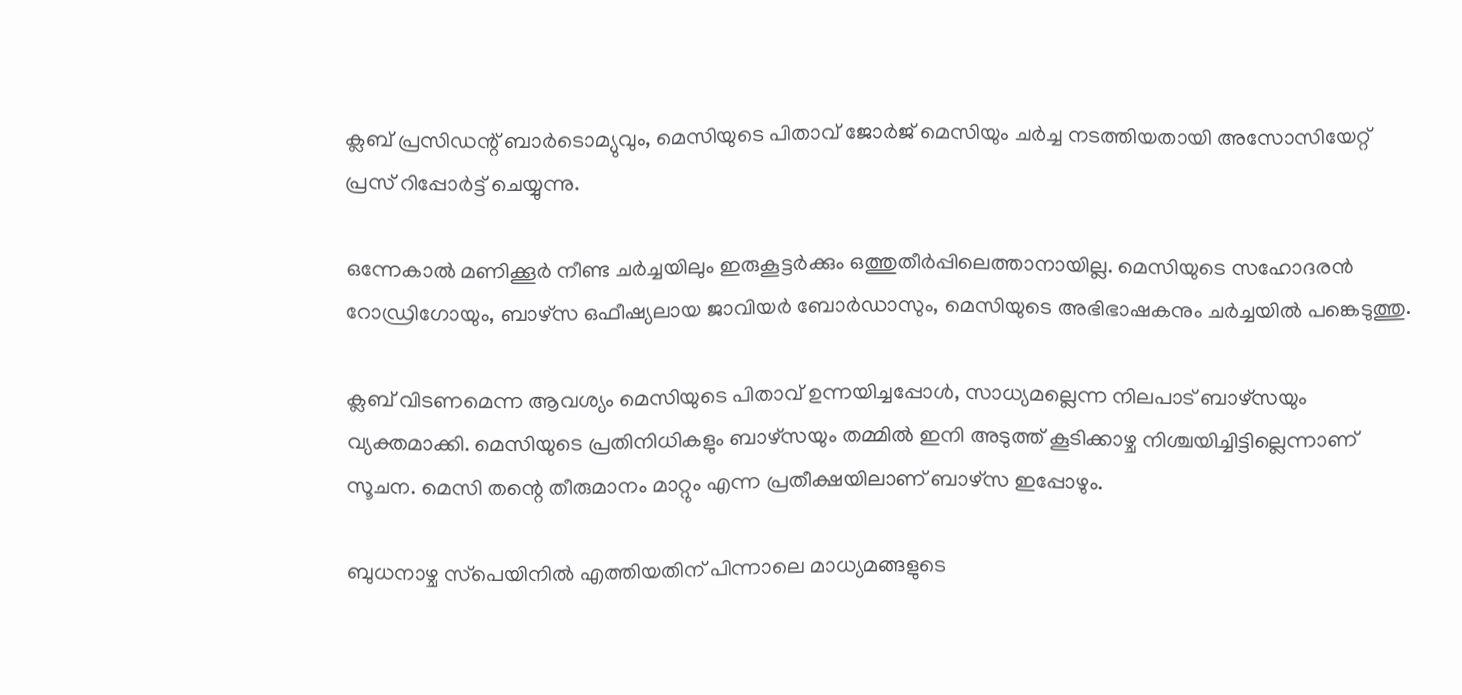ക്ലബ് പ്രസിഡന്റ് ബാര്‍ടൊമ്യുവും, മെസിയുടെ പിതാവ് ജോര്‍ജ് മെസിയും ചര്‍ച്ച നടത്തിയതായി അസോസിയേറ്റ് പ്രസ് റിപ്പോര്‍ട്ട് ചെയ്യുന്നു.

ഒന്നേകാല്‍ മണിക്കൂര്‍ നീണ്ട ചര്‍ച്ചയിലും ഇരുകൂട്ടര്‍ക്കും ഒത്തുതീര്‍പ്പിലെത്താനായില്ല. മെസിയുടെ സഹോദരന്‍ റോഡ്രിഗോയും, ബാഴ്‌സ ഒഫീഷ്യലായ ജാവിയര്‍ ബോര്‍ഡാസും, മെസിയുടെ അഭിഭാഷകനും ചര്‍ച്ചയില്‍ പങ്കെടുത്തു.

ക്ലബ് വിടണമെന്ന ആവശ്യം മെസിയുടെ പിതാവ് ഉന്നയിച്ചപ്പോള്‍, സാധ്യമല്ലെന്ന നിലപാട് ബാഴ്‌സയും വ്യക്തമാക്കി. മെസിയുടെ പ്രതിനിധികളും ബാഴ്‌സയും തമ്മില്‍ ഇനി അടുത്ത് കൂടിക്കാഴ്ച നിശ്ചയിച്ചിട്ടില്ലെന്നാണ് സൂചന. മെസി തന്റെ തീരുമാനം മാറ്റും എന്ന പ്രതീക്ഷയിലാണ് ബാഴ്‌സ ഇപ്പോഴും.

ബുധനാഴ്ച സ്‌പെയിനില്‍ എത്തിയതിന് പിന്നാലെ മാധ്യമങ്ങളുടെ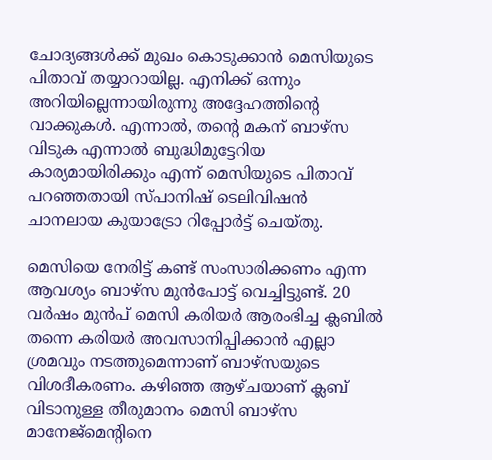ചോദ്യങ്ങള്‍ക്ക് മുഖം കൊടുക്കാന്‍ മെസിയുടെ പിതാവ് തയ്യാറായില്ല. എനിക്ക് ഒന്നും അറിയില്ലെന്നായിരുന്നു അദ്ദേഹത്തിന്റെ വാക്കുകള്‍. എന്നാല്‍, തന്റെ മകന് ബാഴ്‌സ വിടുക എന്നാല്‍ ബുദ്ധിമുട്ടേറിയ കാര്യമായിരിക്കും എന്ന് മെസിയുടെ പിതാവ് പറഞ്ഞതായി സ്പാനിഷ് ടെലിവിഷന്‍ ചാനലായ കുയാട്രോ റിപ്പോര്‍ട്ട് ചെയ്തു.

മെസിയെ നേരിട്ട് കണ്ട് സംസാരിക്കണം എന്ന ആവശ്യം ബാഴ്‌സ മുന്‍പോട്ട് വെച്ചിട്ടുണ്ട്. 20 വര്‍ഷം മുന്‍പ് മെസി കരിയര്‍ ആരംഭിച്ച ക്ലബില്‍ തന്നെ കരിയര്‍ അവസാനിപ്പിക്കാന്‍ എല്ലാ ശ്രമവും നടത്തുമെന്നാണ് ബാഴ്‌സയുടെ വിശദീകരണം. കഴിഞ്ഞ ആഴ്ചയാണ് ക്ലബ് വിടാനുള്ള തീരുമാനം മെസി ബാഴ്‌സ മാനേജ്‌മെന്റിനെ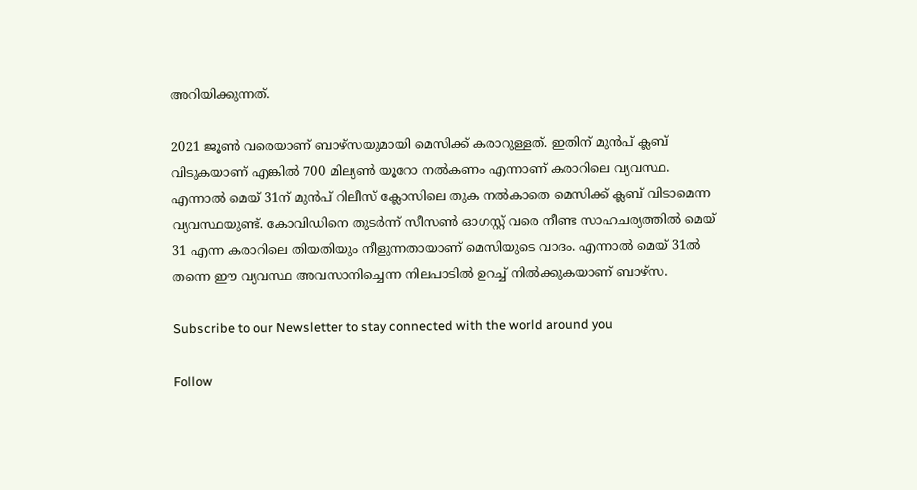അറിയിക്കുന്നത്.

2021 ജൂണ്‍ വരെയാണ് ബാഴ്‌സയുമായി മെസിക്ക് കരാറുള്ളത്. ഇതിന് മുന്‍പ് ക്ലബ് വിടുകയാണ് എങ്കില്‍ 700 മില്യണ്‍ യൂറോ നല്‍കണം എന്നാണ് കരാറിലെ വ്യവസ്ഥ. എന്നാല്‍ മെയ് 31ന് മുന്‍പ് റിലീസ് ക്ലോസിലെ തുക നല്‍കാതെ മെസിക്ക് ക്ലബ് വിടാമെന്ന വ്യവസ്ഥയുണ്ട്. കോവിഡിനെ തുടര്‍ന്ന് സീസണ്‍ ഓഗസ്റ്റ് വരെ നീണ്ട സാഹചര്യത്തില്‍ മെയ് 31 എന്ന കരാറിലെ തിയതിയും നീളുന്നതായാണ് മെസിയുടെ വാദം. എന്നാല്‍ മെയ് 31ല്‍ തന്നെ ഈ വ്യവസ്ഥ അവസാനിച്ചെന്ന നിലപാടില്‍ ഉറച്ച് നില്‍ക്കുകയാണ് ബാഴ്‌സ.

Subscribe to our Newsletter to stay connected with the world around you

Follow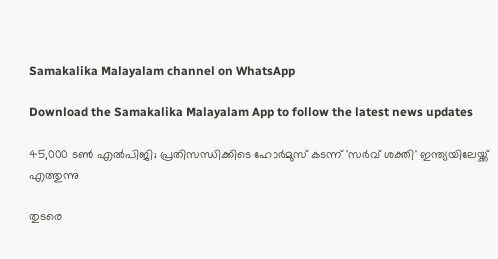Samakalika Malayalam channel on WhatsApp

Download the Samakalika Malayalam App to follow the latest news updates

45,000 ടൺ എൽപിജി; പ്രതിസന്ധിക്കിടെ ഹോർമുസ് കടന്ന് 'സർവ് ശക്തി' ഇന്ത്യയിലേയ്ക്ക് എത്തുന്നു

തുടരെ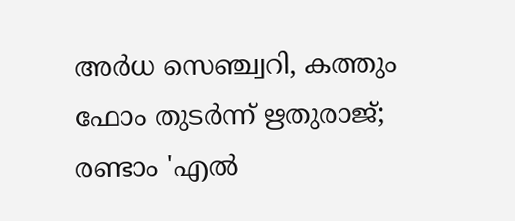അര്‍ധ സെഞ്ച്വറി, കത്തും ഫോം തുടര്‍ന്ന് ഋതുരാജ്; രണ്ടാം 'എല്‍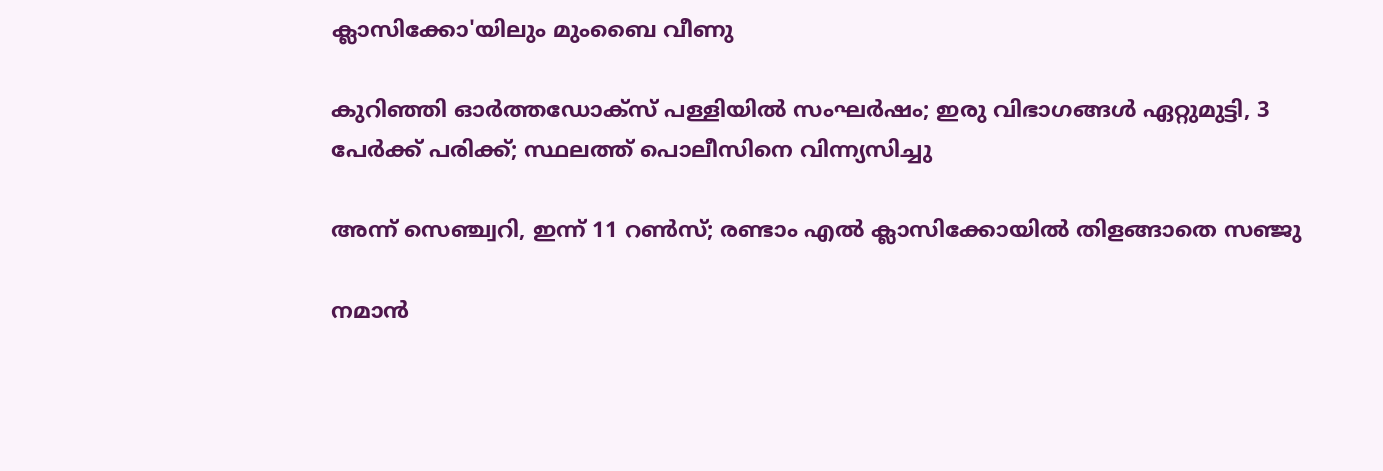ക്ലാസിക്കോ'യിലും മുംബൈ വീണു

കുറിഞ്ഞി ഓർത്തഡോക്സ് പള്ളിയിൽ സംഘർഷം; ഇരു വിഭാഗങ്ങൾ ഏറ്റുമുട്ടി, 3 പേർക്ക് പരിക്ക്; സ്ഥലത്ത് പൊലീസിനെ വിന്ന്യസിച്ചു

അന്ന് സെഞ്ച്വറി, ഇന്ന് 11 റണ്‍സ്; രണ്ടാം എല്‍ ക്ലാസിക്കോയില്‍ തിളങ്ങാതെ സഞ്ജു

നമാന്‍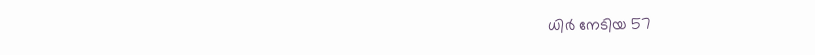ധിര്‍ നേടിയ 57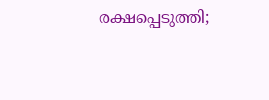രക്ഷപ്പെടുത്തി;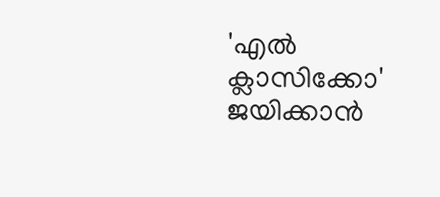'എല്‍ ക്ലാസിക്കോ' ജയിക്കാന്‍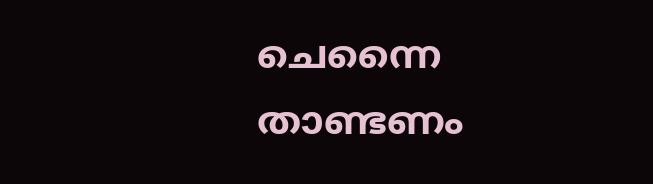ചെന്നൈ താണ്ടണം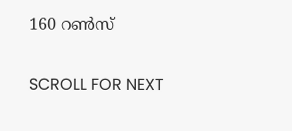160 റണ്‍സ്

SCROLL FOR NEXT